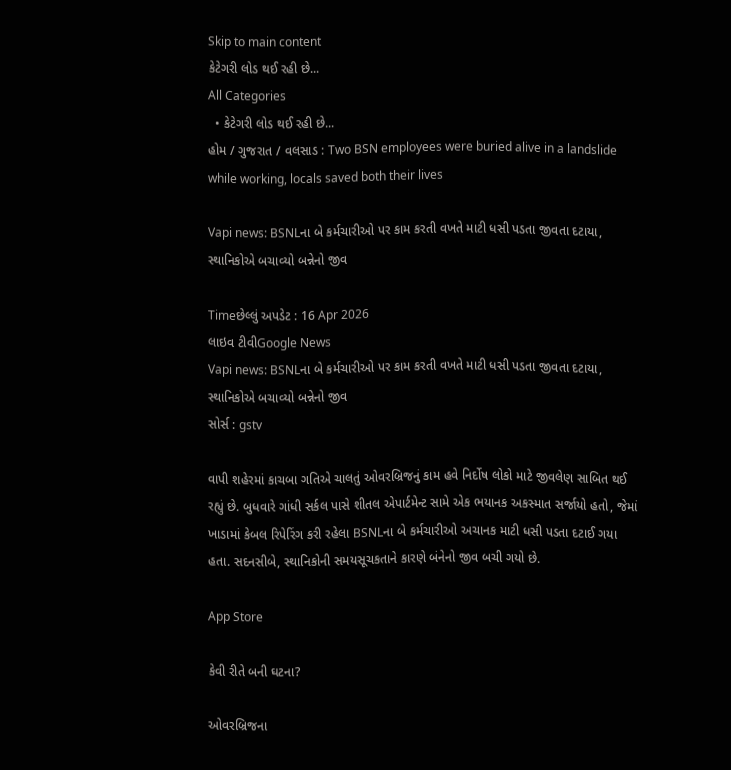Skip to main content
કેટેગરી લોડ થઈ રહી છે...
All Categories
  • કેટેગરી લોડ થઈ રહી છે...
હોમ / ગુજરાત / વલસાડ : Two BSN employees were buried alive in a landslide while working, locals saved both their lives

Vapi news: BSNLના બે કર્મચારીઓ પર કામ કરતી વખતે માટી ધસી પડતા જીવતા દટાયા, સ્થાનિકોએ બચાવ્યો બન્નેનો જીવ

Timeછેલ્લું અપડેટ : 16 Apr 2026
લાઇવ ટીવીGoogle News
Vapi news: BSNLના બે કર્મચારીઓ પર કામ કરતી વખતે માટી ધસી પડતા જીવતા દટાયા, સ્થાનિકોએ બચાવ્યો બન્નેનો જીવ
સોર્સ : gstv

વાપી શહેરમાં કાચબા ગતિએ ચાલતું ઓવરબ્રિજનું કામ હવે નિર્દોષ લોકો માટે જીવલેણ સાબિત થઈ રહ્યું છે. બુધવારે ગાંધી સર્કલ પાસે શીતલ એપાર્ટમેન્ટ સામે એક ભયાનક અકસ્માત સર્જાયો હતો, જેમાં ખાડામાં કેબલ રિપેરિંગ કરી રહેલા BSNLના બે કર્મચારીઓ અચાનક માટી ધસી પડતા દટાઈ ગયા હતા. સદનસીબે, સ્થાનિકોની સમયસૂચકતાને કારણે બંનેનો જીવ બચી ગયો છે.

App Store

કેવી રીતે બની ઘટના?

ઓવરબ્રિજના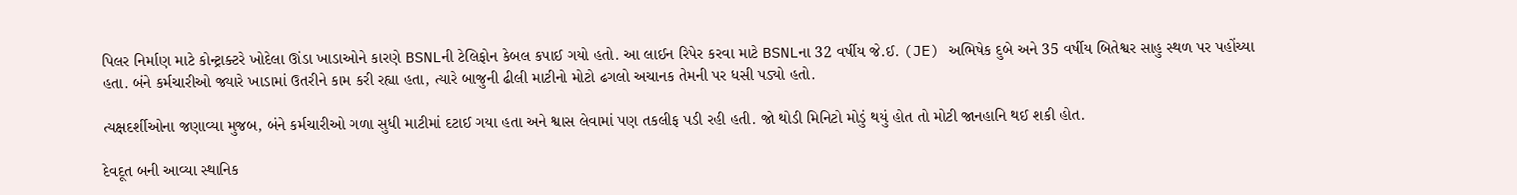પિલર નિર્માણ માટે કોન્ટ્રાક્ટરે ખોદેલા ઊંડા ખાડાઓને કારણે BSNLની ટેલિફોન કેબલ કપાઈ ગયો હતો. આ લાઈન રિપેર કરવા માટે BSNLના 32 વર્ષીય જે.ઈ. (JE) અભિષેક દુબે અને 35 વર્ષીય બિતેશ્વર સાહુ સ્થળ પર પહોંચ્યા હતા. બંને કર્મચારીઓ જ્યારે ખાડામાં ઉતરીને કામ કરી રહ્યા હતા, ત્યારે બાજુની ઢીલી માટીનો મોટો ઢગલો અચાનક તેમની પર ધસી પડ્યો હતો.

ત્યક્ષદર્શીઓના જણાવ્યા મુજબ, બંને કર્મચારીઓ ગળા સુધી માટીમાં દટાઈ ગયા હતા અને શ્વાસ લેવામાં પણ તકલીફ પડી રહી હતી. જો થોડી મિનિટો મોડું થયું હોત તો મોટી જાનહાનિ થઈ શકી હોત.

દેવદૂત બની આવ્યા સ્થાનિક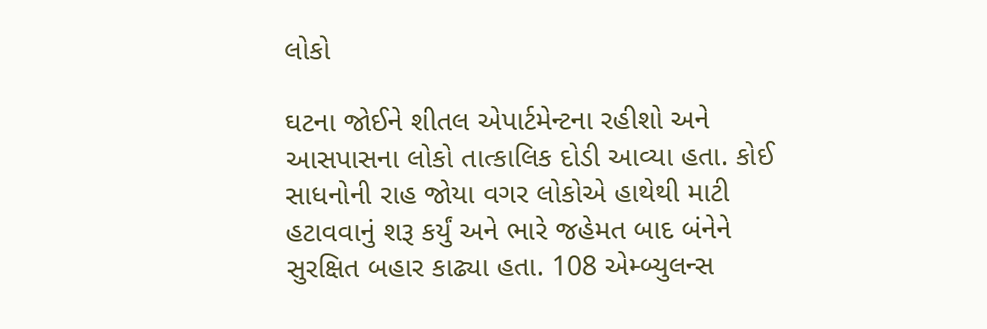લોકો

ઘટના જોઈને શીતલ એપાર્ટમેન્ટના રહીશો અને આસપાસના લોકો તાત્કાલિક દોડી આવ્યા હતા. કોઈ સાધનોની રાહ જોયા વગર લોકોએ હાથેથી માટી હટાવવાનું શરૂ કર્યું અને ભારે જહેમત બાદ બંનેને સુરક્ષિત બહાર કાઢ્યા હતા. 108 એમ્બ્યુલન્સ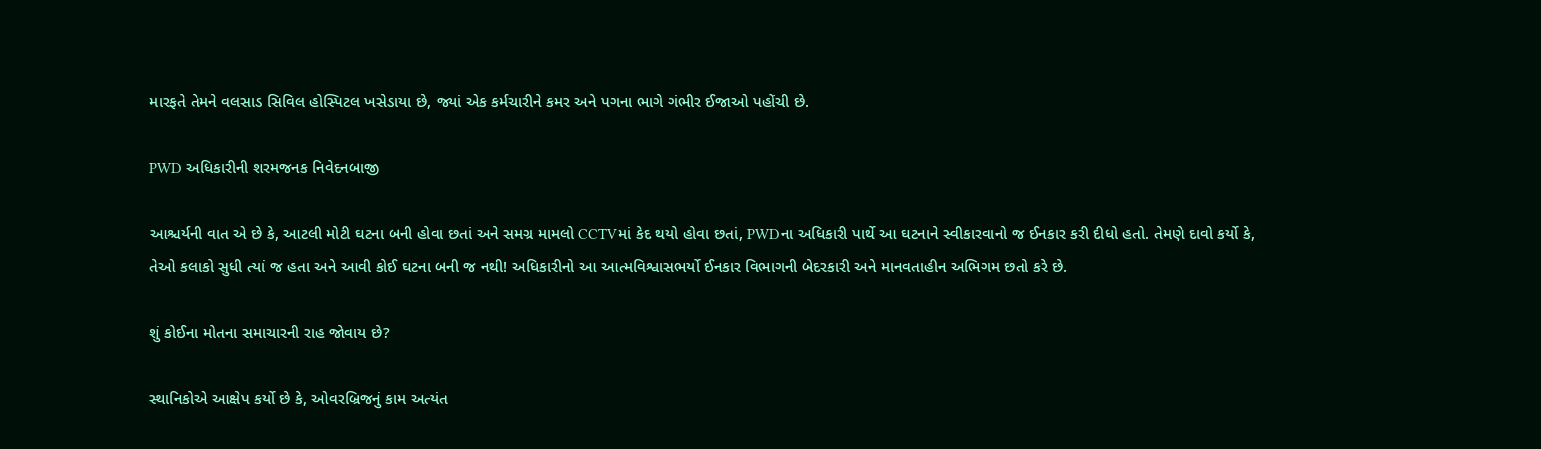મારફતે તેમને વલસાડ સિવિલ હોસ્પિટલ ખસેડાયા છે, જ્યાં એક કર્મચારીને કમર અને પગના ભાગે ગંભીર ઈજાઓ પહોંચી છે.

PWD અધિકારીની શરમજનક નિવેદનબાજી

આશ્ચર્યની વાત એ છે કે, આટલી મોટી ઘટના બની હોવા છતાં અને સમગ્ર મામલો CCTVમાં કેદ થયો હોવા છતાં, PWDના અધિકારી પાર્થે આ ઘટનાને સ્વીકારવાનો જ ઈનકાર કરી દીધો હતો. તેમણે દાવો કર્યો કે, તેઓ કલાકો સુધી ત્યાં જ હતા અને આવી કોઈ ઘટના બની જ નથી! અધિકારીનો આ આત્મવિશ્વાસભર્યો ઈનકાર વિભાગની બેદરકારી અને માનવતાહીન અભિગમ છતો કરે છે.

શું કોઈના મોતના સમાચારની રાહ જોવાય છે?

સ્થાનિકોએ આક્ષેપ કર્યો છે કે, ઓવરબ્રિજનું કામ અત્યંત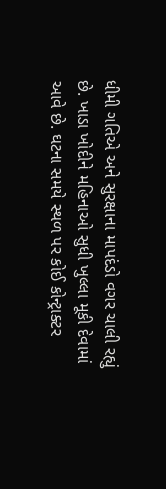ધીમી ગતિએ અને સુરક્ષાના માપદંડો વગર ચાલી રહ્યું છે. ખાડા ખોદીને મહિનાઓ સુધી ખુલ્લા મૂકી દેવામાં આવે છે. ઘટના સમયે સ્થળ પર કોઈ કોન્ટ્રાક્ટર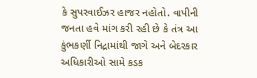કે સુપરવાઈઝર હાજર નહોતો. વાપીની જનતા હવે માંગ કરી રહી છે કે તંત્ર આ કુંભકર્ણી નિદ્રામાંથી જાગે અને બેદરકાર અધિકારીઓ સામે કડક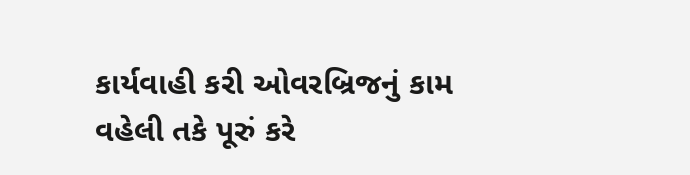કાર્યવાહી કરી ઓવરબ્રિજનું કામ વહેલી તકે પૂરું કરે